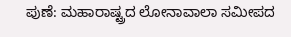ಪುಣೆ: ಮಹಾರಾಷ್ಟ್ರದ ಲೋನಾವಾಲಾ ಸಮೀಪದ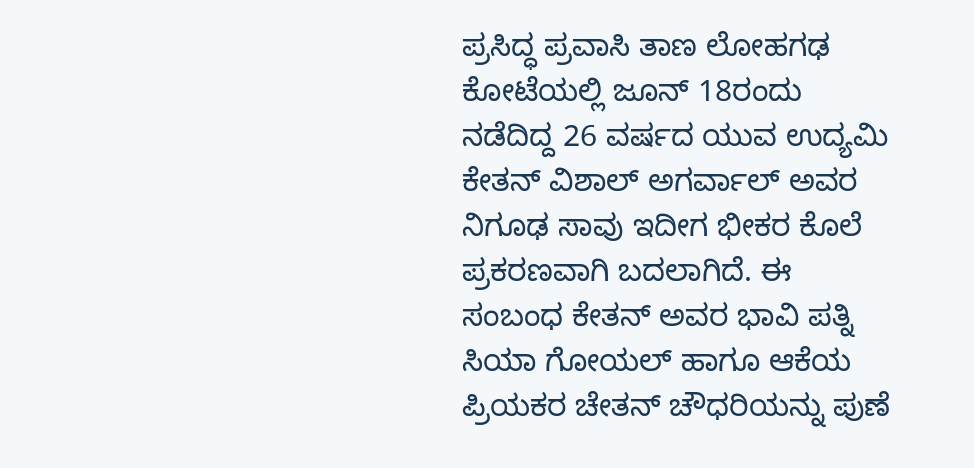ಪ್ರಸಿದ್ಧ ಪ್ರವಾಸಿ ತಾಣ ಲೋಹಗಢ ಕೋಟೆಯಲ್ಲಿ ಜೂನ್ 18ರಂದು ನಡೆದಿದ್ದ 26 ವರ್ಷದ ಯುವ ಉದ್ಯಮಿ ಕೇತನ್ ವಿಶಾಲ್ ಅಗರ್ವಾಲ್ ಅವರ ನಿಗೂಢ ಸಾವು ಇದೀಗ ಭೀಕರ ಕೊಲೆ ಪ್ರಕರಣವಾಗಿ ಬದಲಾಗಿದೆ. ಈ ಸಂಬಂಧ ಕೇತನ್ ಅವರ ಭಾವಿ ಪತ್ನಿ ಸಿಯಾ ಗೋಯಲ್ ಹಾಗೂ ಆಕೆಯ ಪ್ರಿಯಕರ ಚೇತನ್ ಚೌಧರಿಯನ್ನು ಪುಣೆ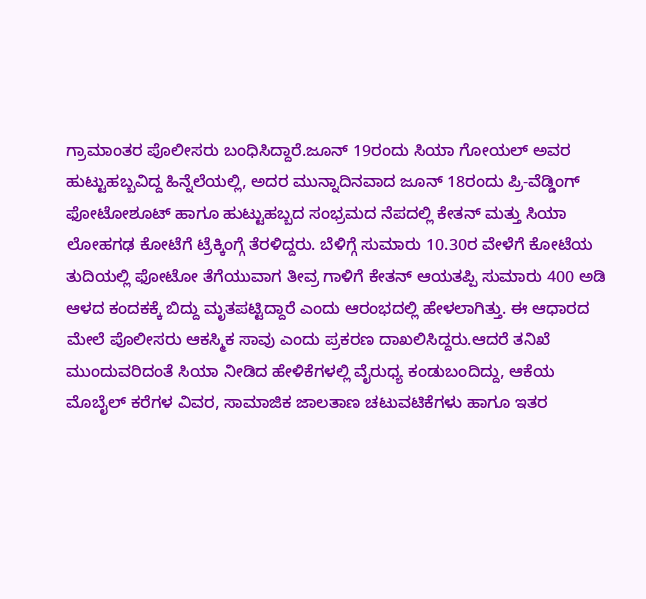ಗ್ರಾಮಾಂತರ ಪೊಲೀಸರು ಬಂಧಿಸಿದ್ದಾರೆ.ಜೂನ್ 19ರಂದು ಸಿಯಾ ಗೋಯಲ್ ಅವರ ಹುಟ್ಟುಹಬ್ಬವಿದ್ದ ಹಿನ್ನೆಲೆಯಲ್ಲಿ, ಅದರ ಮುನ್ನಾದಿನವಾದ ಜೂನ್ 18ರಂದು ಪ್ರಿ-ವೆಡ್ಡಿಂಗ್ ಫೋಟೋಶೂಟ್ ಹಾಗೂ ಹುಟ್ಟುಹಬ್ಬದ ಸಂಭ್ರಮದ ನೆಪದಲ್ಲಿ ಕೇತನ್ ಮತ್ತು ಸಿಯಾ ಲೋಹಗಢ ಕೋಟೆಗೆ ಟ್ರೆಕ್ಕಿಂಗ್ಗೆ ತೆರಳಿದ್ದರು. ಬೆಳಿಗ್ಗೆ ಸುಮಾರು 10.30ರ ವೇಳೆಗೆ ಕೋಟೆಯ ತುದಿಯಲ್ಲಿ ಫೋಟೋ ತೆಗೆಯುವಾಗ ತೀವ್ರ ಗಾಳಿಗೆ ಕೇತನ್ ಆಯತಪ್ಪಿ ಸುಮಾರು 400 ಅಡಿ ಆಳದ ಕಂದಕಕ್ಕೆ ಬಿದ್ದು ಮೃತಪಟ್ಟಿದ್ದಾರೆ ಎಂದು ಆರಂಭದಲ್ಲಿ ಹೇಳಲಾಗಿತ್ತು. ಈ ಆಧಾರದ ಮೇಲೆ ಪೊಲೀಸರು ಆಕಸ್ಮಿಕ ಸಾವು ಎಂದು ಪ್ರಕರಣ ದಾಖಲಿಸಿದ್ದರು.ಆದರೆ ತನಿಖೆ ಮುಂದುವರಿದಂತೆ ಸಿಯಾ ನೀಡಿದ ಹೇಳಿಕೆಗಳಲ್ಲಿ ವೈರುಧ್ಯ ಕಂಡುಬಂದಿದ್ದು, ಆಕೆಯ ಮೊಬೈಲ್ ಕರೆಗಳ ವಿವರ, ಸಾಮಾಜಿಕ ಜಾಲತಾಣ ಚಟುವಟಿಕೆಗಳು ಹಾಗೂ ಇತರ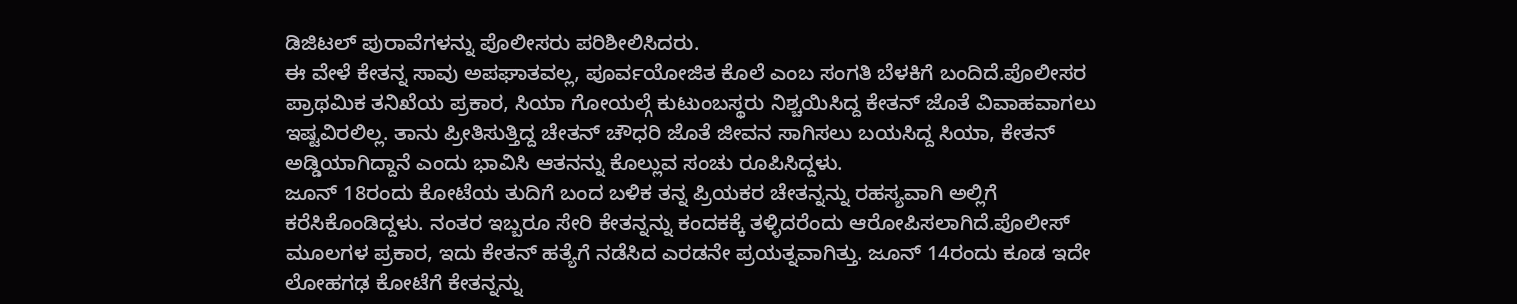ಡಿಜಿಟಲ್ ಪುರಾವೆಗಳನ್ನು ಪೊಲೀಸರು ಪರಿಶೀಲಿಸಿದರು.
ಈ ವೇಳೆ ಕೇತನ್ನ ಸಾವು ಅಪಘಾತವಲ್ಲ, ಪೂರ್ವಯೋಜಿತ ಕೊಲೆ ಎಂಬ ಸಂಗತಿ ಬೆಳಕಿಗೆ ಬಂದಿದೆ.ಪೊಲೀಸರ ಪ್ರಾಥಮಿಕ ತನಿಖೆಯ ಪ್ರಕಾರ, ಸಿಯಾ ಗೋಯಲ್ಗೆ ಕುಟುಂಬಸ್ಥರು ನಿಶ್ಚಯಿಸಿದ್ದ ಕೇತನ್ ಜೊತೆ ವಿವಾಹವಾಗಲು ಇಷ್ಟವಿರಲಿಲ್ಲ. ತಾನು ಪ್ರೀತಿಸುತ್ತಿದ್ದ ಚೇತನ್ ಚೌಧರಿ ಜೊತೆ ಜೀವನ ಸಾಗಿಸಲು ಬಯಸಿದ್ದ ಸಿಯಾ, ಕೇತನ್ ಅಡ್ಡಿಯಾಗಿದ್ದಾನೆ ಎಂದು ಭಾವಿಸಿ ಆತನನ್ನು ಕೊಲ್ಲುವ ಸಂಚು ರೂಪಿಸಿದ್ದಳು.
ಜೂನ್ 18ರಂದು ಕೋಟೆಯ ತುದಿಗೆ ಬಂದ ಬಳಿಕ ತನ್ನ ಪ್ರಿಯಕರ ಚೇತನ್ನನ್ನು ರಹಸ್ಯವಾಗಿ ಅಲ್ಲಿಗೆ ಕರೆಸಿಕೊಂಡಿದ್ದಳು. ನಂತರ ಇಬ್ಬರೂ ಸೇರಿ ಕೇತನ್ನನ್ನು ಕಂದಕಕ್ಕೆ ತಳ್ಳಿದರೆಂದು ಆರೋಪಿಸಲಾಗಿದೆ.ಪೊಲೀಸ್ ಮೂಲಗಳ ಪ್ರಕಾರ, ಇದು ಕೇತನ್ ಹತ್ಯೆಗೆ ನಡೆಸಿದ ಎರಡನೇ ಪ್ರಯತ್ನವಾಗಿತ್ತು. ಜೂನ್ 14ರಂದು ಕೂಡ ಇದೇ ಲೋಹಗಢ ಕೋಟೆಗೆ ಕೇತನ್ನನ್ನು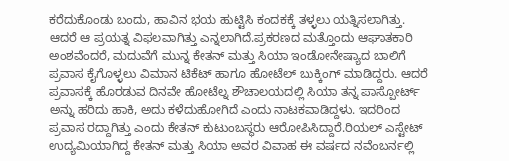ಕರೆದುಕೊಂಡು ಬಂದು, ಹಾವಿನ ಭಯ ಹುಟ್ಟಿಸಿ ಕಂದಕಕ್ಕೆ ತಳ್ಳಲು ಯತ್ನಿಸಲಾಗಿತ್ತು. ಆದರೆ ಆ ಪ್ರಯತ್ನ ವಿಫಲವಾಗಿತ್ತು ಎನ್ನಲಾಗಿದೆ.ಪ್ರಕರಣದ ಮತ್ತೊಂದು ಆಘಾತಕಾರಿ ಅಂಶವೆಂದರೆ, ಮದುವೆಗೆ ಮುನ್ನ ಕೇತನ್ ಮತ್ತು ಸಿಯಾ ಇಂಡೋನೇಷ್ಯಾದ ಬಾಲಿಗೆ ಪ್ರವಾಸ ಕೈಗೊಳ್ಳಲು ವಿಮಾನ ಟಿಕೆಟ್ ಹಾಗೂ ಹೋಟೆಲ್ ಬುಕ್ಕಿಂಗ್ ಮಾಡಿದ್ದರು. ಆದರೆ ಪ್ರವಾಸಕ್ಕೆ ಹೊರಡುವ ದಿನವೇ ಹೋಟೆಲ್ನ ಶೌಚಾಲಯದಲ್ಲಿ ಸಿಯಾ ತನ್ನ ಪಾಸ್ಪೋರ್ಟ್ ಅನ್ನು ಹರಿದು ಹಾಕಿ, ಅದು ಕಳೆದುಹೋಗಿದೆ ಎಂದು ನಾಟಕವಾಡಿದ್ದಳು. ಇದರಿಂದ ಪ್ರವಾಸ ರದ್ದಾಗಿತ್ತು ಎಂದು ಕೇತನ್ ಕುಟುಂಬಸ್ಥರು ಆರೋಪಿಸಿದ್ದಾರೆ.ರಿಯಲ್ ಎಸ್ಟೇಟ್ ಉದ್ಯಮಿಯಾಗಿದ್ದ ಕೇತನ್ ಮತ್ತು ಸಿಯಾ ಅವರ ವಿವಾಹ ಈ ವರ್ಷದ ನವೆಂಬರ್ನಲ್ಲಿ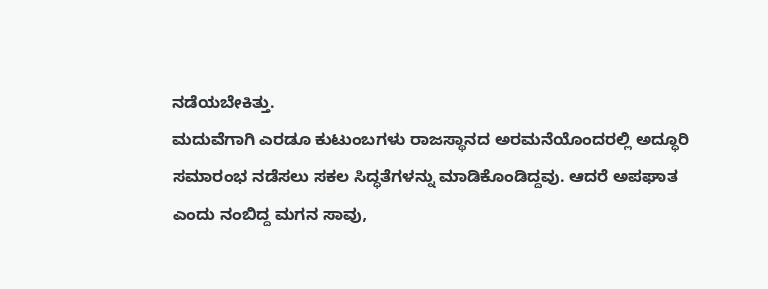ನಡೆಯಬೇಕಿತ್ತು.
ಮದುವೆಗಾಗಿ ಎರಡೂ ಕುಟುಂಬಗಳು ರಾಜಸ್ಥಾನದ ಅರಮನೆಯೊಂದರಲ್ಲಿ ಅದ್ಧೂರಿ ಸಮಾರಂಭ ನಡೆಸಲು ಸಕಲ ಸಿದ್ಧತೆಗಳನ್ನು ಮಾಡಿಕೊಂಡಿದ್ದವು. ಆದರೆ ಅಪಘಾತ ಎಂದು ನಂಬಿದ್ದ ಮಗನ ಸಾವು,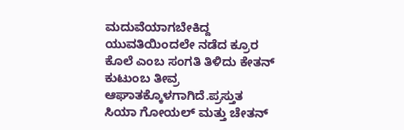ಮದುವೆಯಾಗಬೇಕಿದ್ದ ಯುವತಿಯಿಂದಲೇ ನಡೆದ ಕ್ರೂರ ಕೊಲೆ ಎಂಬ ಸಂಗತಿ ತಿಳಿದು ಕೇತನ್ ಕುಟುಂಬ ತೀವ್ರ ಆಘಾತಕ್ಕೊಳಗಾಗಿದೆ.ಪ್ರಸ್ತುತ ಸಿಯಾ ಗೋಯಲ್ ಮತ್ತು ಚೇತನ್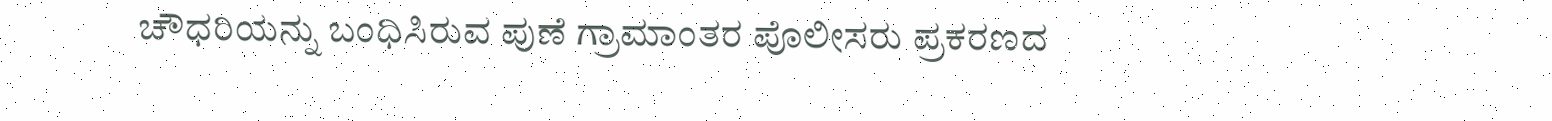ಚೌಧರಿಯನ್ನು ಬಂಧಿಸಿರುವ ಪುಣೆ ಗ್ರಾಮಾಂತರ ಪೊಲೀಸರು ಪ್ರಕರಣದ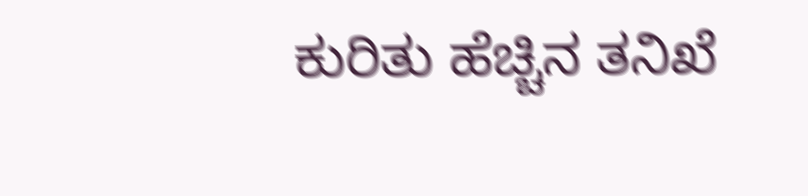ಕುರಿತು ಹೆಚ್ಚಿನ ತನಿಖೆ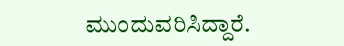ಮುಂದುವರಿಸಿದ್ದಾರೆ.